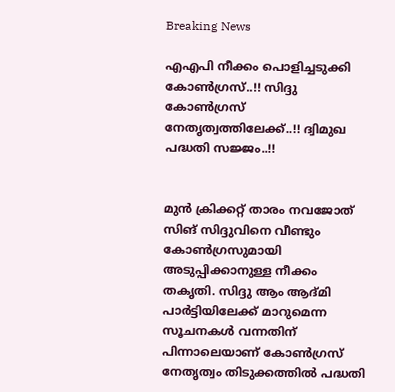Breaking News

എഎപി നീക്കം പൊളിച്ചടുക്കി കോണ്‍ഗ്രസ്..!! സിദ്ദു കോണ്‍ഗ്രസ് നേതൃത്വത്തിലേക്ക്..!! ദ്വിമുഖ പദ്ധതി സജ്ജം..!!


മുന്‍ ക്രിക്കറ്റ് താരം നവജോത് സിങ് സിദ്ദുവിനെ വീണ്ടും കോണ്‍ഗ്രസുമായി അടുപ്പിക്കാനുള്ള നീക്കം തകൃതി. സിദ്ദു ആം ആദ്മി പാര്‍ട്ടിയിലേക്ക് മാറുമെന്ന സൂചനകള്‍ വന്നതിന് പിന്നാലെയാണ് കോണ്‍ഗ്രസ് നേതൃത്വം തിടുക്കത്തില്‍ പദ്ധതി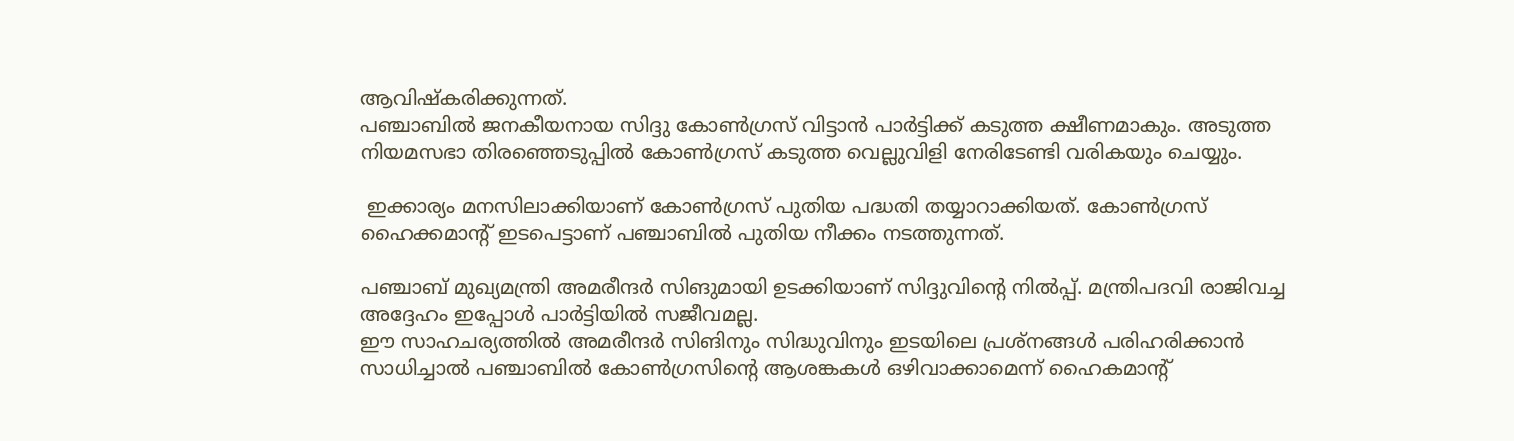ആവിഷ്‌കരിക്കുന്നത്.
പഞ്ചാബില്‍ ജനകീയനായ സിദ്ദു കോണ്‍ഗ്രസ് വിട്ടാന്‍ പാര്‍ട്ടിക്ക് കടുത്ത ക്ഷീണമാകും. അടുത്ത നിയമസഭാ തിരഞ്ഞെടുപ്പില്‍ കോണ്‍ഗ്രസ് കടുത്ത വെല്ലുവിളി നേരിടേണ്ടി വരികയും ചെയ്യും.

 ഇക്കാര്യം മനസിലാക്കിയാണ് കോണ്‍ഗ്രസ് പുതിയ പദ്ധതി തയ്യാറാക്കിയത്. കോണ്‍ഗ്രസ് ഹൈക്കമാന്റ് ഇടപെട്ടാണ് പഞ്ചാബില്‍ പുതിയ നീക്കം നടത്തുന്നത്.

പഞ്ചാബ് മുഖ്യമന്ത്രി അമരീന്ദര്‍ സിങുമായി ഉടക്കിയാണ് സിദ്ദുവിന്റെ നില്‍പ്പ്. മന്ത്രിപദവി രാജിവച്ച അദ്ദേഹം ഇപ്പോള്‍ പാര്‍ട്ടിയില്‍ സജീവമല്ല.
ഈ സാഹചര്യത്തില്‍ അമരീന്ദര്‍ സിങിനും സിദ്ധുവിനും ഇടയിലെ പ്രശ്‌നങ്ങള്‍ പരിഹരിക്കാന്‍ സാധിച്ചാല്‍ പഞ്ചാബില്‍ കോണ്‍ഗ്രസിന്റെ ആശങ്കകള്‍ ഒഴിവാക്കാമെന്ന് ഹൈകമാന്റ്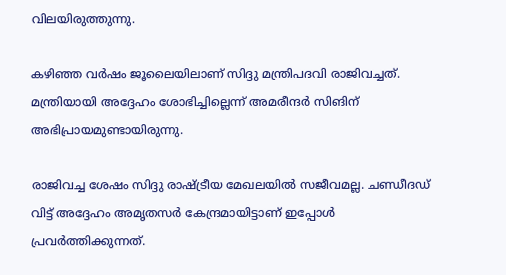വിലയിരുത്തുന്നു.

കഴിഞ്ഞ വര്‍ഷം ജൂലൈയിലാണ് സിദ്ദു മന്ത്രിപദവി രാജിവച്ചത്. മന്ത്രിയായി അദ്ദേഹം ശോഭിച്ചില്ലെന്ന് അമരീന്ദര്‍ സിങിന് അഭിപ്രായമുണ്ടായിരുന്നു.

രാജിവച്ച ശേഷം സിദ്ദു രാഷ്ട്രീയ മേഖലയില്‍ സജീവമല്ല. ചണ്ഡീദഡ് വിട്ട് അദ്ദേഹം അമൃതസര്‍ കേന്ദ്രമായിട്ടാണ് ഇപ്പോള്‍ പ്രവര്‍ത്തിക്കുന്നത്.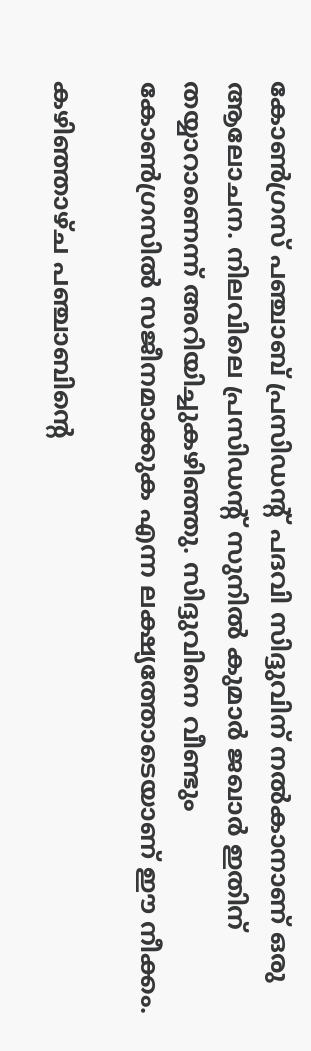കോണ്‍ഗ്രസ് പഞ്ചാബ് പ്രസിഡന്റ് പദവി സിദ്ദുവിന് നല്‍കാനാണ് ഒരു ആലോചന. നിലവിലെ പ്രസിഡന്റ് സുനില്‍ കുമാര്‍ ജഖാര്‍ ഇതിന് തയ്യാറാണെന്ന് അറിയിച്ചുകഴിഞ്ഞു. സിദ്ദുവിനെ വീണ്ടും കോണ്‍ഗ്രസില്‍ സജീനമാക്കുക എന്ന ലക്ഷ്യത്തോടെയാണ് ഈ നീക്കം.

കഴിഞ്ഞാഴ്ച പഞ്ചാബിന്റെ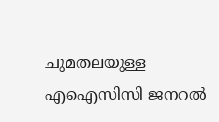ചുമതലയുള്ള എഐസിസി ജനറല്‍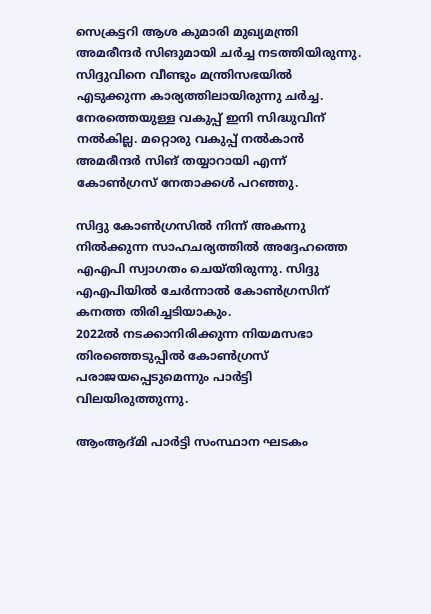സെക്രട്ടറി ആശ കുമാരി മുഖ്യമന്ത്രി അമരീന്ദര്‍ സിങുമായി ചര്‍ച്ച നടത്തിയിരുന്നു.
സിദ്ദുവിനെ വീണ്ടും മന്ത്രിസഭയില്‍ എടുക്കുന്ന കാര്യത്തിലായിരുന്നു ചര്‍ച്ച. നേരത്തെയുള്ള വകുപ്പ് ഇനി സിദ്ധുവിന് നല്‍കില്ല. മറ്റൊരു വകുപ്പ് നല്‍കാന്‍ അമരീന്ദര്‍ സിങ് തയ്യാറായി എന്ന് കോണ്‍ഗ്രസ് നേതാക്കള്‍ പറഞ്ഞു.

സിദ്ദു കോണ്‍ഗ്രസില്‍ നിന്ന് അകന്നു നില്‍ക്കുന്ന സാഹചര്യത്തില്‍ അദ്ദേഹത്തെ എഎപി സ്വാഗതം ചെയ്തിരുന്നു. സിദ്ദു എഎപിയില്‍ ചേര്‍ന്നാല്‍ കോണ്‍ഗ്രസിന് കനത്ത തിരിച്ചടിയാകും.
2022ല്‍ നടക്കാനിരിക്കുന്ന നിയമസഭാ തിരഞ്ഞെടുപ്പില്‍ കോണ്‍ഗ്രസ് പരാജയപ്പെടുമെന്നും പാര്‍ട്ടി വിലയിരുത്തുന്നു.

ആംആദ്മി പാര്‍ട്ടി സംസ്ഥാന ഘടകം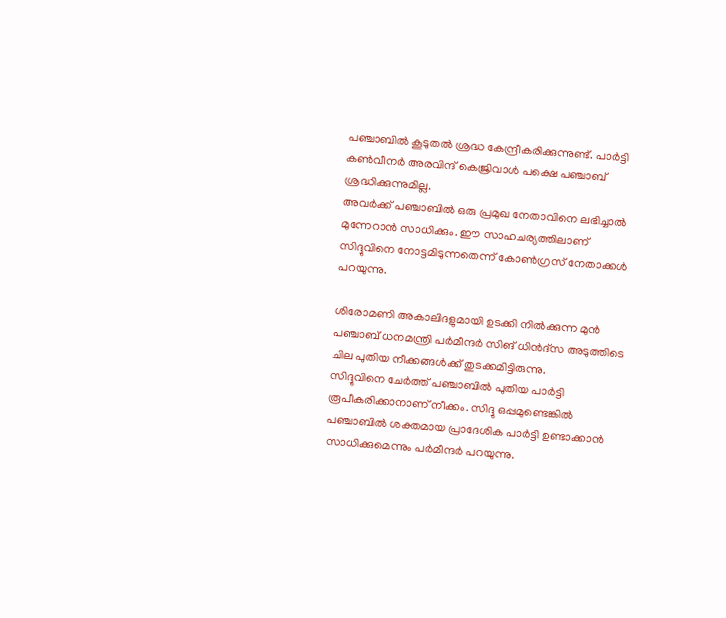പഞ്ചാബില്‍ കൂടുതല്‍ ശ്രദ്ധ കേന്ദ്രീകരിക്കുന്നുണ്ട്. പാര്‍ട്ടി കണ്‍വീനര്‍ അരവിന്ദ് കെജ്രിവാള്‍ പക്ഷെ പഞ്ചാബ് ശ്രദ്ധിക്കുന്നുമില്ല.
അവര്‍ക്ക് പഞ്ചാബില്‍ ഒരു പ്രമുഖ നേതാവിനെ ലഭിച്ചാല്‍ മുന്നേറാന്‍ സാധിക്കും. ഈ സാഹചര്യത്തിലാണ് സിദ്ദുവിനെ നോട്ടമിടുന്നതെന്ന് കോണ്‍ഗ്രസ് നേതാക്കള്‍ പറയുന്നു.

ശിരോമണി അകാലിദളുമായി ഉടക്കി നില്‍ക്കുന്ന മുന്‍ പഞ്ചാബ് ധനമന്ത്രി പര്‍മീന്ദര്‍ സിങ് ധിന്‍ദ്‌സ അടുത്തിടെ ചില പുതിയ നീക്കങ്ങള്‍ക്ക് തുടക്കമിട്ടിരുന്നു.
സിദ്ദുവിനെ ചേര്‍ത്ത് പഞ്ചാബില്‍ പുതിയ പാര്‍ട്ടി രൂപീകരിക്കാനാണ് നീക്കം. സിദ്ദു ഒപ്പമുണ്ടെങ്കില്‍ പഞ്ചാബില്‍ ശക്തമായ പ്രാദേശിക പാര്‍ട്ടി ഉണ്ടാക്കാന്‍ സാധിക്കുമെന്നും പര്‍മീന്ദര്‍ പറയുന്നു.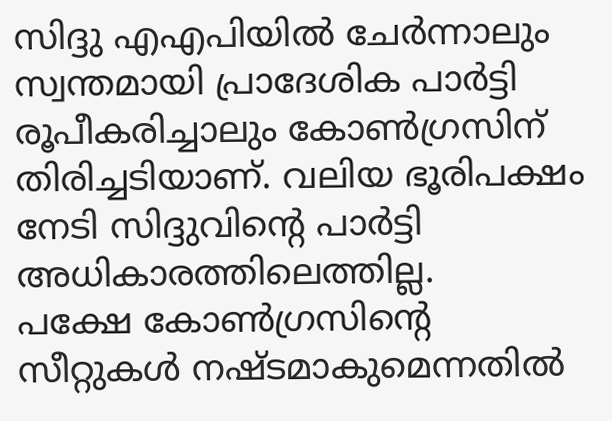സിദ്ദു എഎപിയില്‍ ചേര്‍ന്നാലും സ്വന്തമായി പ്രാദേശിക പാര്‍ട്ടി രൂപീകരിച്ചാലും കോണ്‍ഗ്രസിന് തിരിച്ചടിയാണ്. വലിയ ഭൂരിപക്ഷം നേടി സിദ്ദുവിന്റെ പാര്‍ട്ടി അധികാരത്തിലെത്തില്ല.
പക്ഷേ കോണ്‍ഗ്രസിന്റെ സീറ്റുകള്‍ നഷ്ടമാകുമെന്നതില്‍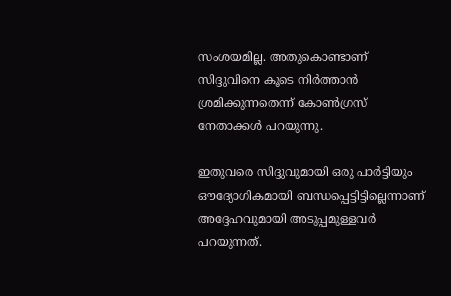സംശയമില്ല. അതുകൊണ്ടാണ് സിദ്ദുവിനെ കൂടെ നിര്‍ത്താന്‍ ശ്രമിക്കുന്നതെന്ന് കോണ്‍ഗ്രസ് നേതാക്കള്‍ പറയുന്നു.

ഇതുവരെ സിദ്ദുവുമായി ഒരു പാര്‍ട്ടിയും ഔദ്യോഗികമായി ബന്ധപ്പെട്ടിട്ടില്ലെന്നാണ് അദ്ദേഹവുമായി അടുപ്പമുള്ളവര്‍ പറയുന്നത്.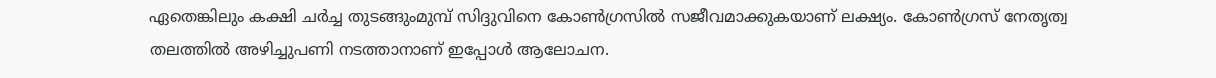ഏതെങ്കിലും കക്ഷി ചര്‍ച്ച തുടങ്ങുംമുമ്പ് സിദ്ദുവിനെ കോണ്‍ഗ്രസില്‍ സജീവമാക്കുകയാണ് ലക്ഷ്യം. കോണ്‍ഗ്രസ് നേതൃത്വ തലത്തില്‍ അഴിച്ചുപണി നടത്താനാണ് ഇപ്പോള്‍ ആലോചന.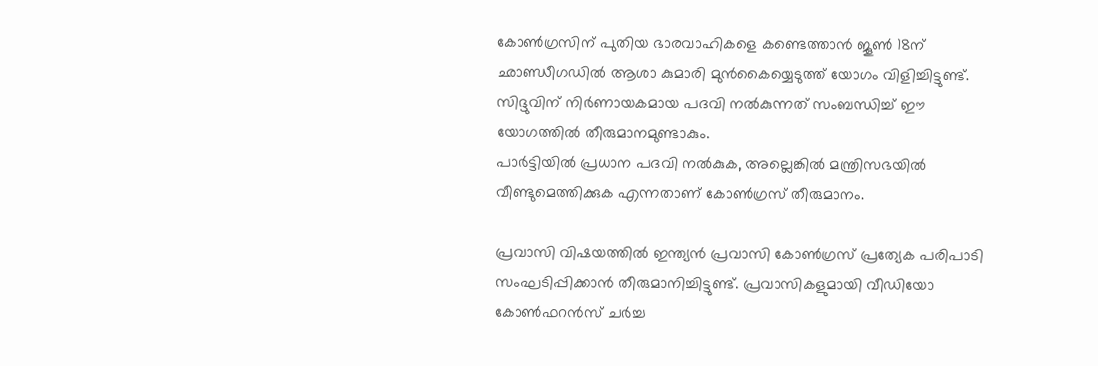കോണ്‍ഗ്രസിന് പുതിയ ഭാരവാഹികളെ കണ്ടെത്താന്‍ ജൂണ്‍ 18ന് ഛാണ്ഡീഗഡില്‍ ആശാ കുമാരി മുന്‍കൈയ്യെടുത്ത് യോഗം വിളിച്ചിട്ടുണ്ട്. സിദ്ദുവിന് നിര്‍ണായകമായ പദവി നല്‍കുന്നത് സംബന്ധിച്ച് ഈ യോഗത്തില്‍ തീരുമാനമുണ്ടാകും.
പാര്‍ട്ടിയില്‍ പ്രധാന പദവി നല്‍കുക, അല്ലെങ്കില്‍ മന്ത്രിസഭയില്‍ വീണ്ടുമെത്തിക്കുക എന്നതാണ് കോണ്‍ഗ്രസ് തീരുമാനം.

പ്രവാസി വിഷയത്തില്‍ ഇന്ത്യന്‍ പ്രവാസി കോണ്‍ഗ്രസ് പ്രത്യേക പരിപാടി സംഘടിപ്പിക്കാന്‍ തീരുമാനിച്ചിട്ടുണ്ട്. പ്രവാസികളുമായി വീഡിയോ കോണ്‍ഫറന്‍സ് ചര്‍ച്ച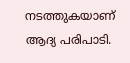നടത്തുകയാണ് ആദ്യ പരിപാടി.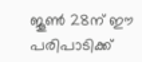ജൂണ്‍ 28ന് ഈ പരിപാടിക്ക്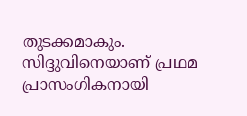തുടക്കമാകും. സിദ്ദുവിനെയാണ് പ്രഥമ പ്രാസംഗികനായി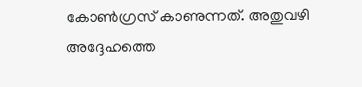കോണ്‍ഗ്രസ് കാണുന്നത്. അതുവഴി അദ്ദേഹത്തെ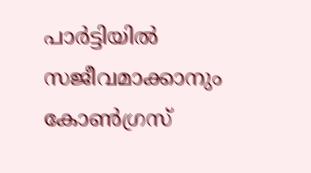പാര്‍ട്ടിയില്‍ സജീവമാക്കാനും കോണ്‍ഗ്രസ്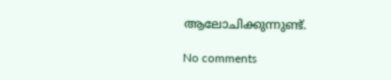ആലോചിക്കുന്നുണ്ട്.

No comments